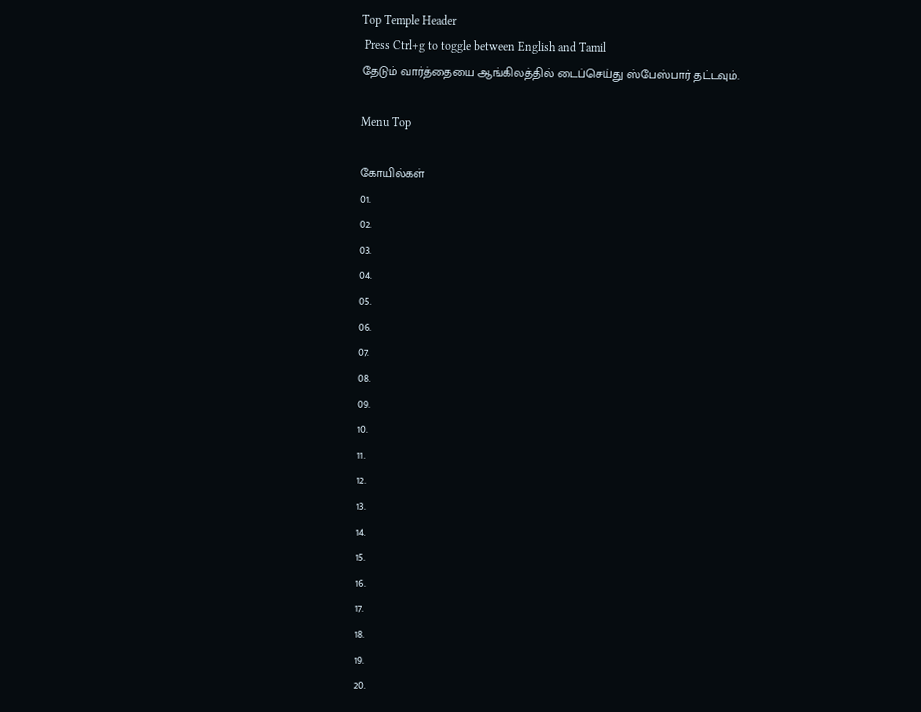Top Temple Header
 Press Ctrl+g to toggle between English and Tamil
தேடும் வார்த்தையை ஆங்கிலத்தில் டைப்செய்து ஸ்பேஸ்பார் தட்டவும்.

Menu Top

கோயில்கள்
01.
02.
03.
04.
05.
06.
07.
08.
09.
10.
11.
12.
13.
14.
15.
16.
17.
18.
19.
20.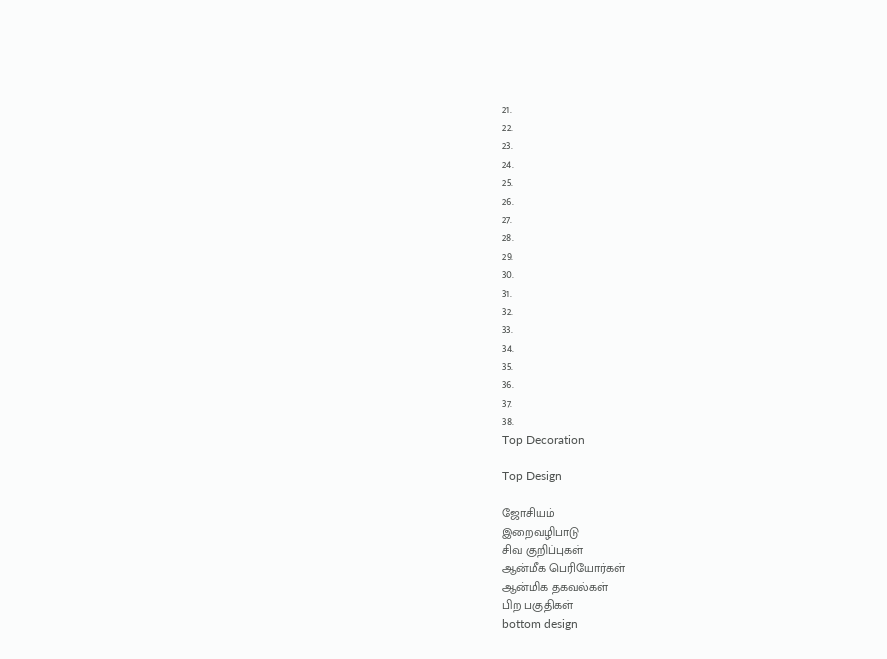21.
22.
23.
24.
25.
26.
27.
28.
29.
30.
31.
32.
33.
34.
35.
36.
37.
38.
Top Decoration

Top Design

ஜோசியம்
இறைவழிபாடு
சிவ குறிப்புகள்
ஆன்மீக பெரியோர்கள்
ஆன்மிக தகவல்கள்
பிற பகுதிகள்
bottom design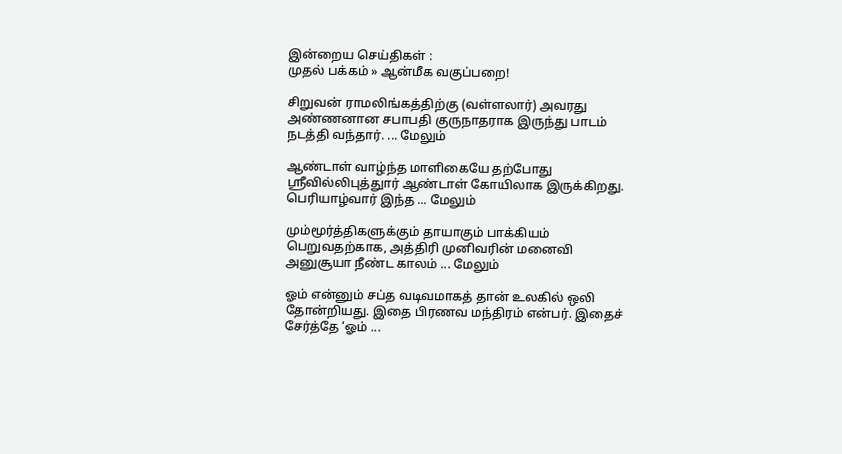இன்றைய செய்திகள் :
முதல் பக்கம் » ஆன்மீக வகுப்பறை!

சிறுவன் ராமலிங்கத்திற்கு (வள்ளலார்) அவரது அண்ணனான சபாபதி குருநாதராக இருந்து பாடம் நடத்தி வந்தார். ... மேலும்

ஆண்டாள் வாழ்ந்த மாளிகையே தற்போது ஸ்ரீவில்லிபுத்துார் ஆண்டாள் கோயிலாக இருக்கிறது. பெரியாழ்வார் இந்த ... மேலும்

மும்மூர்த்திகளுக்கும் தாயாகும் பாக்கியம் பெறுவதற்காக, அத்திரி முனிவரின் மனைவி அனுசூயா நீண்ட காலம் ... மேலும்

ஓம் என்னும் சப்த வடிவமாகத் தான் உலகில் ஒலி தோன்றியது. இதை பிரணவ மந்திரம் என்பர். இதைச் சேர்த்தே ‘ஓம் ...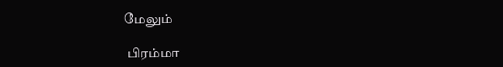மேலும்

 பிரம்மா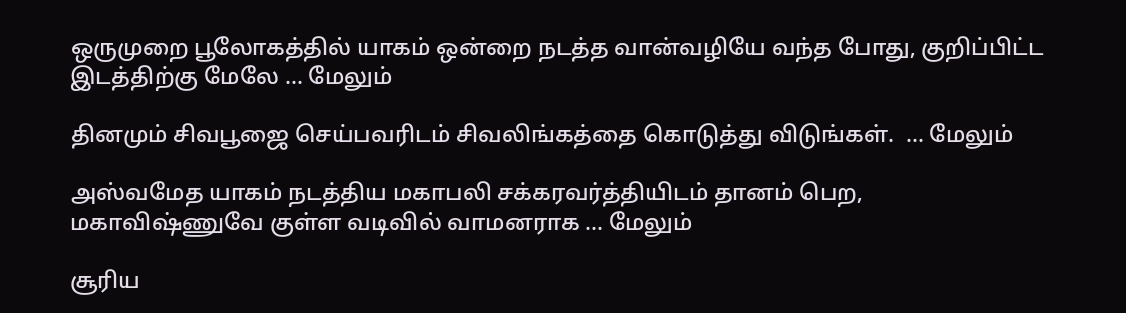ஒருமுறை பூலோகத்தில் யாகம் ஒன்றை நடத்த வான்வழியே வந்த போது, குறிப்பிட்ட இடத்திற்கு மேலே ... மேலும்

தினமும் சிவபூஜை செய்பவரிடம் சிவலிங்கத்தை கொடுத்து விடுங்கள்.  ... மேலும்

அஸ்வமேத யாகம் நடத்திய மகாபலி சக்கரவர்த்தியிடம் தானம் பெற, மகாவிஷ்ணுவே குள்ள வடிவில் வாமனராக ... மேலும்

சூரிய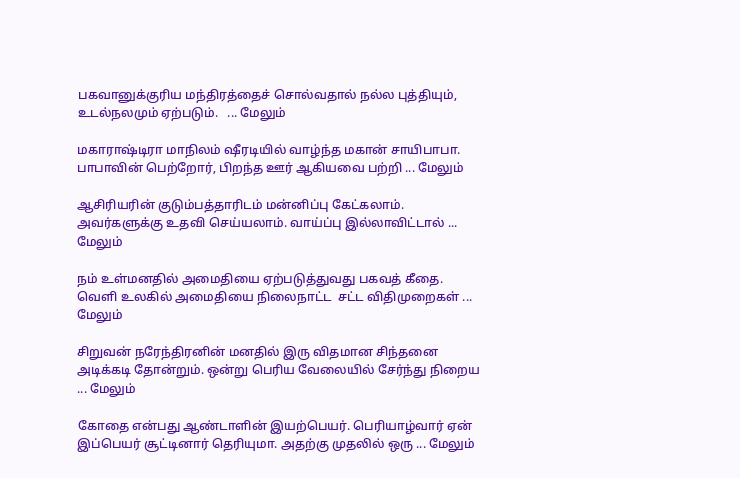பகவானுக்குரிய மந்திரத்தைச் சொல்வதால் நல்ல புத்தியும், உடல்நலமும் ஏற்படும்.   ... மேலும்

மகாராஷ்டிரா மாநிலம் ஷீரடியில் வாழ்ந்த மகான் சாயிபாபா. பாபாவின் பெற்றோர், பிறந்த ஊர் ஆகியவை பற்றி ... மேலும்

ஆசிரியரின் குடும்பத்தாரிடம் மன்னிப்பு கேட்கலாம். அவர்களுக்கு உதவி செய்யலாம். வாய்ப்பு இல்லாவிட்டால் ... மேலும்

நம் உள்மனதில் அமைதியை ஏற்படுத்துவது பகவத் கீதை. வெளி உலகில் அமைதியை நிலைநாட்ட  சட்ட விதிமுறைகள் ... மேலும்

சிறுவன் நரேந்திரனின் மனதில் இரு விதமான சிந்தனை அடிக்கடி தோன்றும். ஒன்று பெரிய வேலையில் சேர்ந்து நிறைய ... மேலும்

கோதை என்பது ஆண்டாளின் இயற்பெயர். பெரியாழ்வார் ஏன் இப்பெயர் சூட்டினார் தெரியுமா. அதற்கு முதலில் ஒரு ... மேலும்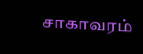சாகாவரம்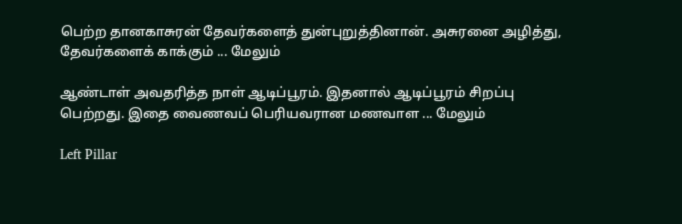பெற்ற தானகாசுரன் தேவர்களைத் துன்புறுத்தினான். அசுரனை அழித்து, தேவர்களைக் காக்கும் ... மேலும்

ஆண்டாள் அவதரித்த நாள் ஆடிப்பூரம். இதனால் ஆடிப்பூரம் சிறப்பு பெற்றது. இதை வைணவப் பெரியவரான மணவாள ... மேலும்

Left Pillar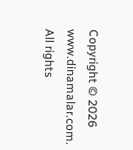Copyright © 2026 www.dinamalar.com. All rights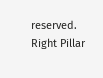reserved.
Right Pillar